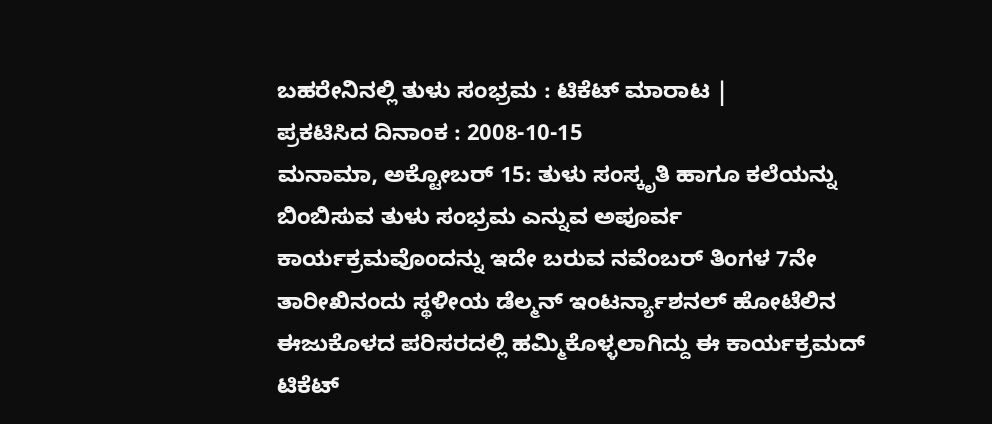ಬಹರೇನಿನಲ್ಲಿ ತುಳು ಸಂಭ್ರಮ : ಟಿಕೆಟ್ ಮಾರಾಟ |
ಪ್ರಕಟಿಸಿದ ದಿನಾಂಕ : 2008-10-15
ಮನಾಮಾ, ಅಕ್ಟೋಬರ್ 15: ತುಳು ಸಂಸ್ಕೃತಿ ಹಾಗೂ ಕಲೆಯನ್ನು ಬಿಂಬಿಸುವ ತುಳು ಸಂಭ್ರಮ ಎನ್ನುವ ಅಪೂರ್ವ ಕಾರ್ಯಕ್ರಮವೊಂದನ್ನು ಇದೇ ಬರುವ ನವೆಂಬರ್ ತಿಂಗಳ 7ನೇ ತಾರೀಖಿನಂದು ಸ್ಥಳೀಯ ಡೆಲ್ಮನ್ ಇಂಟರ್ನ್ಯಾಶನಲ್ ಹೋಟೆಲಿನ ಈಜುಕೊಳದ ಪರಿಸರದಲ್ಲಿ ಹಮ್ಮಿಕೊಳ್ಳಲಾಗಿದ್ದು ಈ ಕಾರ್ಯಕ್ರಮದ್ ಟಿಕೆಟ್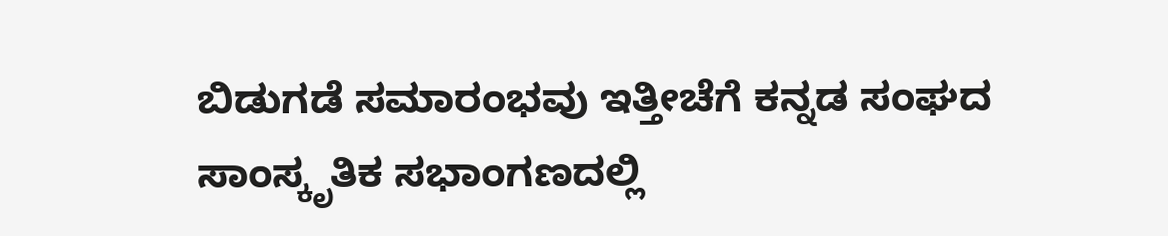ಬಿಡುಗಡೆ ಸಮಾರಂಭವು ಇತ್ತೀಚೆಗೆ ಕನ್ನಡ ಸಂಘದ ಸಾಂಸ್ಕೃತಿಕ ಸಭಾಂಗಣದಲ್ಲಿ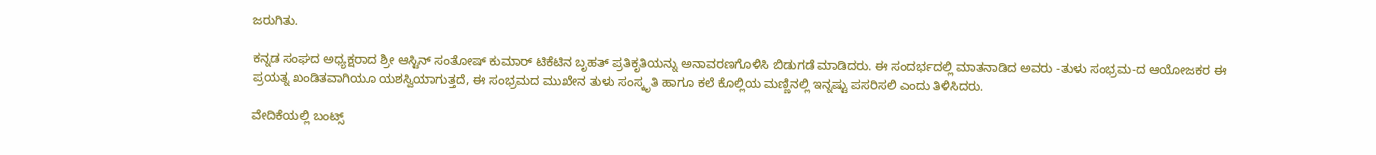ಜರುಗಿತು.

ಕನ್ನಡ ಸಂಘದ ಅಧ್ಯಕ್ಷರಾದ ಶ್ರೀ ಆಸ್ಟಿನ್ ಸಂತೋಷ್ ಕುಮಾರ್ ಟಿಕೆಟಿನ ಬೃಹತ್ ಪ್ರತಿಕೃತಿಯನ್ನು ಅನಾವರಣಗೊಳಿಸಿ ಬಿಡುಗಡೆ ಮಾಡಿದರು. ಈ ಸಂದರ್ಭದಲ್ಲಿ ಮಾತನಾಡಿದ ಅವರು -ತುಳು ಸಂಭ್ರಮ-ದ ಆಯೋಜಕರ ಈ ಪ್ರಯತ್ನ ಖಂಡಿತವಾಗಿಯೂ ಯಶಸ್ವಿಯಾಗುತ್ತದೆ, ಈ ಸಂಭ್ರಮದ ಮುಖೇನ ತುಳು ಸಂಸ್ಕೃತಿ ಹಾಗೂ ಕಲೆ ಕೊಲ್ಲಿಯ ಮಣ್ಣಿನಲ್ಲಿ ಇನ್ನಷ್ಟು ಪಸರಿಸಲಿ ಎಂದು ತಿಳಿಸಿದರು.

ವೇದಿಕೆಯಲ್ಲಿ ಬಂಟ್ಸ್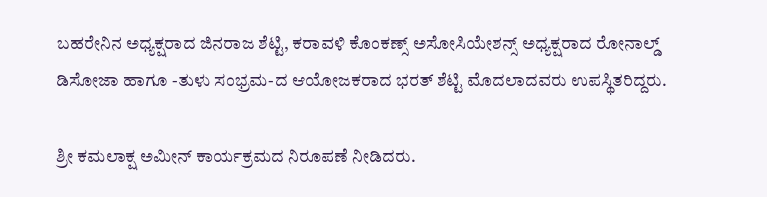ಬಹರೇನಿನ ಅಧ್ಯಕ್ಷರಾದ ಜಿನರಾಜ ಶೆಟ್ಟಿ, ಕರಾವಳಿ ಕೊಂಕಣ್ಸ್ ಅಸೋಸಿಯೇಶನ್ಸ್ ಅಧ್ಯಕ್ಷರಾದ ರೋನಾಲ್ಡ್ ಡಿಸೋಜಾ ಹಾಗೂ -ತುಳು ಸಂಭ್ರಮ-ದ ಆಯೋಜಕರಾದ ಭರತ್ ಶೆಟ್ಟಿ ಮೊದಲಾದವರು ಉಪಸ್ಥಿತರಿದ್ದರು.

ಶ್ರೀ ಕಮಲಾಕ್ಷ ಅಮೀನ್ ಕಾರ್ಯಕ್ರಮದ ನಿರೂಪಣೆ ನೀಡಿದರು.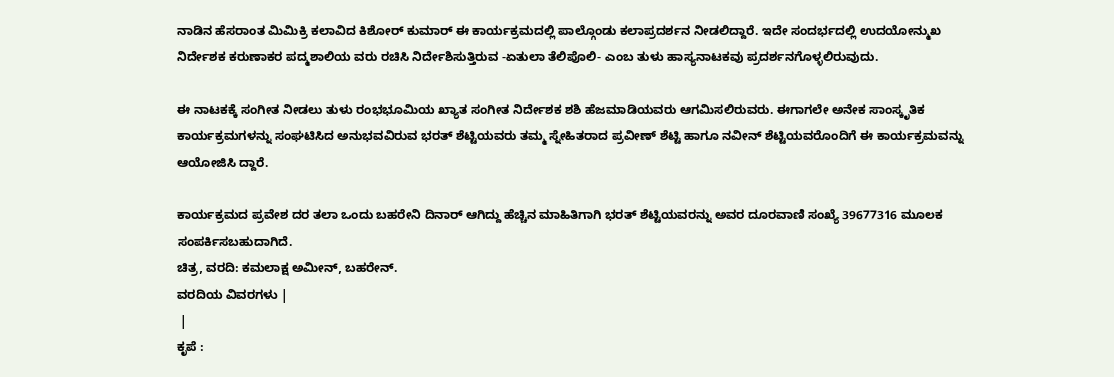ನಾಡಿನ ಹೆಸರಾಂತ ಮಿಮಿಕ್ರಿ ಕಲಾವಿದ ಕಿಶೋರ್ ಕುಮಾರ್ ಈ ಕಾರ್ಯಕ್ರಮದಲ್ಲಿ ಪಾಲ್ಗೊಂಡು ಕಲಾಪ್ರದರ್ಶನ ನೀಡಲಿದ್ದಾರೆ. ಇದೇ ಸಂದರ್ಭದಲ್ಲಿ ಉದಯೋನ್ಮುಖ ನಿರ್ದೇಶಕ ಕರುಣಾಕರ ಪದ್ಮಶಾಲಿಯ ವರು ರಚಿಸಿ ನಿರ್ದೇಶಿಸುತ್ತಿರುವ -ಏತುಲಾ ತೆಲಿಪೊಲಿ- ಎಂಬ ತುಳು ಹಾಸ್ಯನಾಟಕವು ಪ್ರದರ್ಶನಗೊಳ್ಳಲಿರುವುದು.

ಈ ನಾಟಕಕ್ಕೆ ಸಂಗೀತ ನೀಡಲು ತುಳು ರಂಭಭೂಮಿಯ ಖ್ಯಾತ ಸಂಗೀತ ನಿರ್ದೇಶಕ ಶಶಿ ಹೆಜಮಾಡಿಯವರು ಆಗಮಿಸಲಿರುವರು. ಈಗಾಗಲೇ ಅನೇಕ ಸಾಂಸ್ಕೃತಿಕ ಕಾರ್ಯಕ್ರಮಗಳನ್ನು ಸಂಘಟಿಸಿದ ಅನುಭವವಿರುವ ಭರತ್ ಶೆಟ್ಟಿಯವರು ತಮ್ಮ ಸ್ನೇಹಿತರಾದ ಪ್ರವೀಣ್ ಶೆಟ್ಟಿ ಹಾಗೂ ನವೀನ್ ಶೆಟ್ಟಿಯವರೊಂದಿಗೆ ಈ ಕಾರ್ಯಕ್ರಮವನ್ನು ಆಯೋಜಿಸಿ ದ್ದಾರೆ.

ಕಾರ್ಯಕ್ರಮದ ಪ್ರವೇಶ ದರ ತಲಾ ಒಂದು ಬಹರೇನಿ ದಿನಾರ್ ಆಗಿದ್ದು ಹೆಚ್ಚಿನ ಮಾಹಿತಿಗಾಗಿ ಭರತ್ ಶೆಟ್ಟಿಯವರನ್ನು ಅವರ ದೂರವಾಣಿ ಸಂಖ್ಯೆ 39677316 ಮೂಲಕ ಸಂಪರ್ಕಿಸಬಹುದಾಗಿದೆ.
ಚಿತ್ರ, ವರದಿ: ಕಮಲಾಕ್ಷ ಅಮೀನ್, ಬಹರೇನ್.
ವರದಿಯ ವಿವರಗಳು |
 |
ಕೃಪೆ :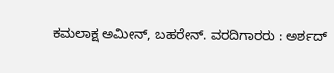ಕಮಲಾಕ್ಷ ಅಮೀನ್, ಬಹರೇನ್. ವರದಿಗಾರರು : ಅರ್ಶದ್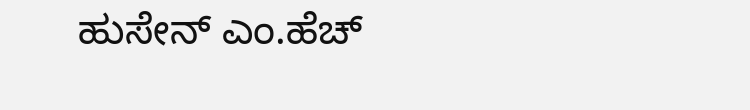ಹುಸೇನ್ ಎಂ.ಹೆಚ್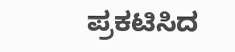ಪ್ರಕಟಿಸಿದ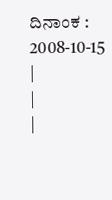ದಿನಾಂಕ : 2008-10-15
|
|
|